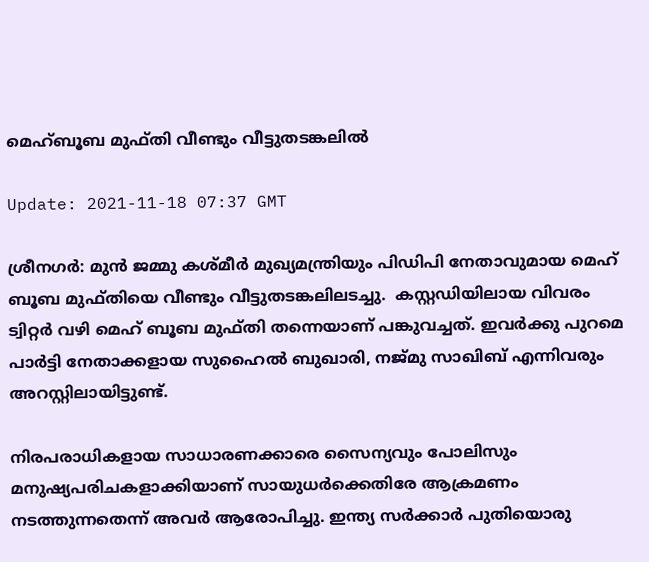മെഹ്ബൂബ മുഫ്തി വീണ്ടും വീട്ടുതടങ്കലില്‍

Update: 2021-11-18 07:37 GMT

ശ്രീനഗര്‍: മുന്‍ ജമ്മു കശ്മീര്‍ മുഖ്യമന്ത്രിയും പിഡിപി നേതാവുമായ മെഹ് ബൂബ മുഫ്തിയെ വീണ്ടും വീട്ടുതടങ്കലിലടച്ചു.  കസ്റ്റഡിയിലായ വിവരം ട്വിറ്റര്‍ വഴി മെഹ് ബൂബ മുഫ്തി തന്നെയാണ് പങ്കുവച്ചത്. ഇവര്‍ക്കു പുറമെ പാര്‍ട്ടി നേതാക്കളായ സുഹൈല്‍ ബുഖാരി, നജ്മു സാഖിബ് എന്നിവരും അറസ്റ്റിലായിട്ടുണ്ട്.

നിരപരാധികളായ സാധാരണക്കാരെ സൈന്യവും പോലിസും മനുഷ്യപരിചകളാക്കിയാണ് സായുധര്‍ക്കെതിരേ ആക്രമണം നടത്തുന്നതെന്ന് അവര്‍ ആരോപിച്ചു. ഇന്ത്യ സര്‍ക്കാര്‍ പുതിയൊരു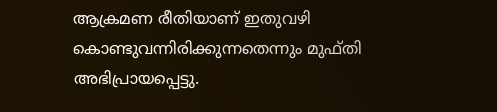ആക്രമണ രീതിയാണ് ഇതുവഴി കൊണ്ടുവന്നിരിക്കുന്നതെന്നും മുഫ്തി അഭിപ്രായപ്പെട്ടു.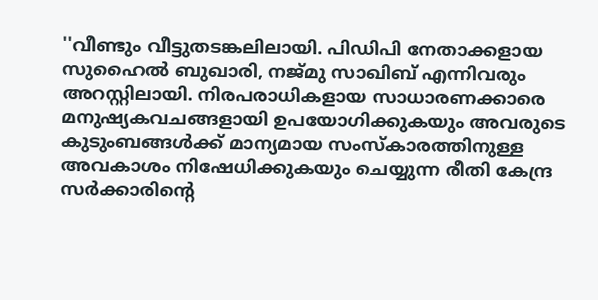''വീണ്ടും വീട്ടുതടങ്കലിലായി. പിഡിപി നേതാക്കളായ സുഹൈല്‍ ബുഖാരി, നജ്മു സാഖിബ് എന്നിവരും അറസ്റ്റിലായി. നിരപരാധികളായ സാധാരണക്കാരെ മനുഷ്യകവചങ്ങളായി ഉപയോഗിക്കുകയും അവരുടെ കുടുംബങ്ങള്‍ക്ക് മാന്യമായ സംസ്‌കാരത്തിനുള്ള അവകാശം നിഷേധിക്കുകയും ചെയ്യുന്ന രീതി കേന്ദ്ര സര്‍ക്കാരിന്റെ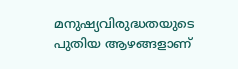മനുഷ്യവിരുദ്ധതയുടെ പുതിയ ആഴങ്ങളാണ്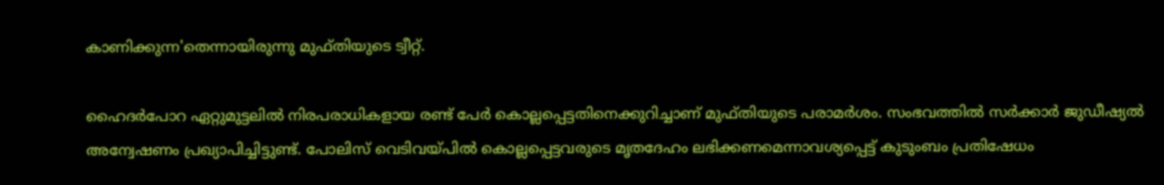കാണിക്കുന്ന'തെന്നായിരുന്നു മുഫ്തിയുടെ ട്വീറ്റ്.

ഹൈദര്‍പോറ ഏറ്റുമുട്ടലില്‍ നിരപരാധികളായ രണ്ട് പേര്‍ കൊല്ലപ്പെട്ടതിനെക്കുറിച്ചാണ് മുഫ്തിയുടെ പരാമര്‍ശം. സംഭവത്തില്‍ സര്‍ക്കാര്‍ ജുഡീഷ്യല്‍ അന്വേഷണം പ്രഖ്യാപിച്ചിട്ടുണ്ട്. പോലിസ് വെടിവയ്പില്‍ കൊല്ലപ്പെട്ടവരുടെ മൃതദേഹം ലഭിക്കണമെന്നാവശ്യപ്പെട്ട് കുടുംബം പ്രതിഷേധം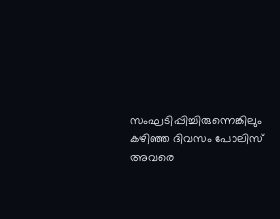സംഘടിപ്പിച്ചിരുന്നെങ്കിലും കഴിഞ്ഞ ദിവസം പോലിസ് അവരെ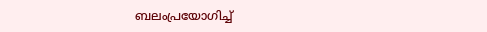ബലംപ്രയോഗിച്ച്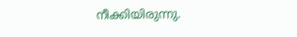നീക്കിയിരുന്നു.